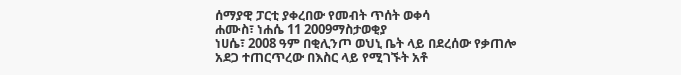ሰማያዊ ፓርቲ ያቀረበው የመብት ጥሰት ወቀሳ
ሐሙስ፣ ነሐሴ 11 2009ማስታወቂያ
ነሀሴ፣ 2008 ዓም በቂሊንጦ ወህኒ ቤት ላይ በደረሰው የቃጠሎ አደጋ ተጠርጥረው በእስር ላይ የሚገኙት አቶ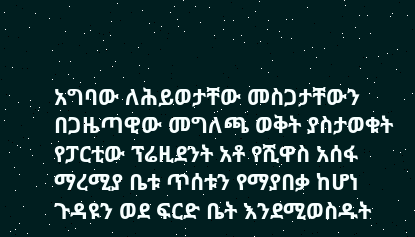አግባው ለሕይወታቸው መስጋታቸውን በጋዜጣዊው መግለጫ ወቅት ያስታወቁት የፓርቲው ፕሬዚደንት አቶ የሺዋስ አሰፋ ማረሚያ ቤቱ ጥሰቱን የማያበቃ ከሆነ ጉዳዩን ወደ ፍርድ ቤት እንደሚወስዱት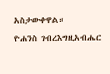አስታውቀዋል።
ዮሐንስ ገብረእግዚአብሔር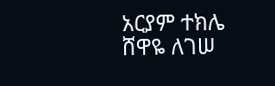አርያም ተክሌ
ሸዋዬ ለገሠ